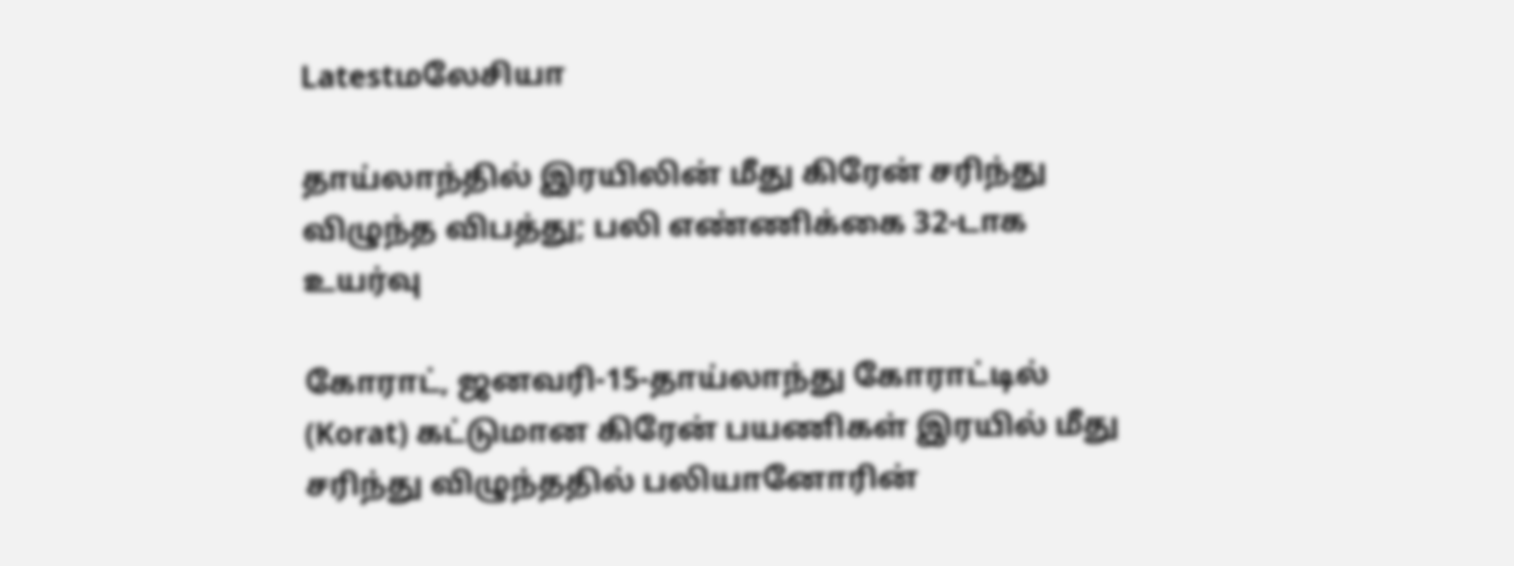Latestமலேசியா

தாய்லாந்தில் இரயிலின் மீது கிரேன் சரிந்து விழுந்த விபத்து; பலி எண்ணிக்கை 32-டாக உயர்வு

கோராட், ஜனவரி-15-தாய்லாந்து கோராட்டில் (Korat) கட்டுமான கிரேன் பயணிகள் இரயில் மீது சரிந்து விழுந்ததில் பலியானோரின்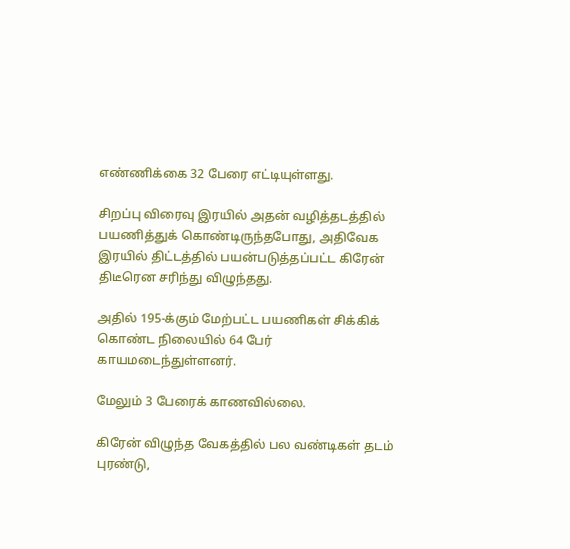எண்ணிக்கை 32 பேரை எட்டியுள்ளது.

சிறப்பு விரைவு இரயில் அதன் வழித்தடத்தில் பயணித்துக் கொண்டிருந்தபோது, அதிவேக இரயில் திட்டத்தில் பயன்படுத்தப்பட்ட கிரேன் திடீரென சரிந்து விழுந்தது.

அதில் 195-க்கும் மேற்பட்ட பயணிகள் சிக்கிக் கொண்ட நிலையில் 64 பேர் காயமடைந்துள்ளனர்.

மேலும் 3 பேரைக் காணவில்லை.

கிரேன் விழுந்த வேகத்தில் பல வண்டிகள் தடம் புரண்டு,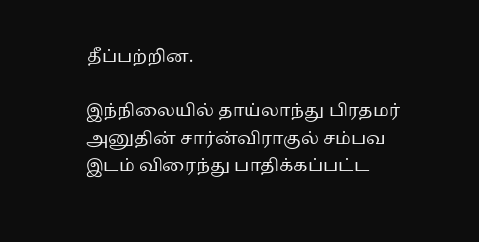தீப்பற்றின.

இந்நிலையில் தாய்லாந்து பிரதமர் அனுதின் சார்ன்விராகுல் சம்பவ இடம் விரைந்து பாதிக்கப்பட்ட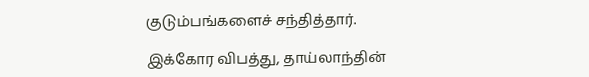குடும்பங்களைச் சந்தித்தார்.

இக்கோர விபத்து, தாய்லாந்தின்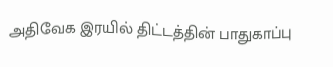அதிவேக இரயில் திட்டத்தின் பாதுகாப்பு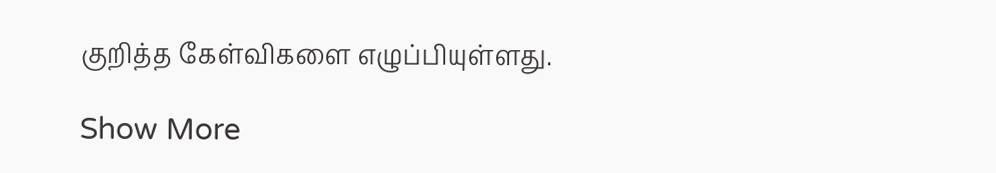குறித்த கேள்விகளை எழுப்பியுள்ளது.

Show More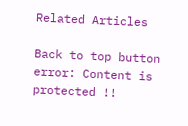Related Articles

Back to top button
error: Content is protected !!